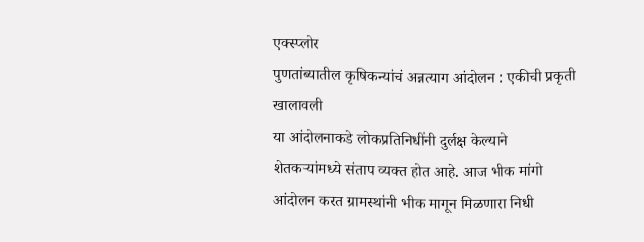एक्स्प्लोर
पुणतांब्यातील कृषिकन्यांचं अन्नत्याग आंदोलन : एकीची प्रकृती खालावली
या आंदोलनाकडे लोकप्रतिनिधींनी दुर्लक्ष केल्याने शेतकऱ्यांमध्ये संताप व्यक्त होत आहे. आज भीक मांगो आंदोलन करत ग्रामस्थांनी भीक मागून मिळणारा निधी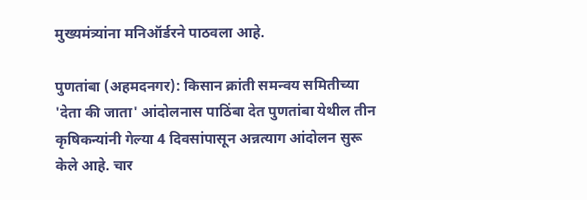मुख्यमंत्र्यांना मनिऑर्डरने पाठवला आहे.

पुणतांबा (अहमदनगर): किसान क्रांती समन्वय समितीच्या 'देता की जाता' आंदोलनास पाठिंबा देत पुणतांबा येथील तीन कृषिकन्यांनी गेल्या 4 दिवसांपासून अन्नत्याग आंदोलन सुरू केले आहे. चार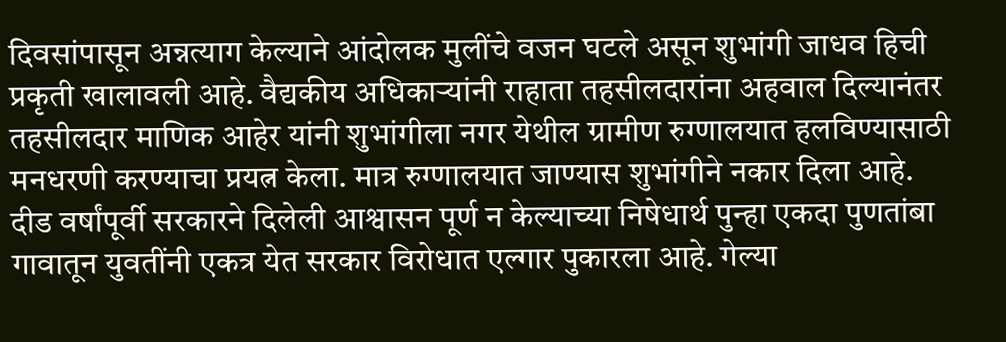दिवसांपासून अन्नत्याग केल्याने आंदोलक मुलींचे वजन घटले असून शुभांगी जाधव हिची प्रकृती खालावली आहे. वैद्यकीय अधिकाऱ्यांनी राहाता तहसीलदारांना अहवाल दिल्यानंतर तहसीलदार माणिक आहेर यांनी शुभांगीला नगर येथील ग्रामीण रुग्णालयात हलविण्यासाठी मनधरणी करण्याचा प्रयत्न केला. मात्र रुग्णालयात जाण्यास शुभांगीने नकार दिला आहे. दीड वर्षांपूर्वी सरकारने दिलेली आश्वासन पूर्ण न केल्याच्या निषेधार्थ पुन्हा एकदा पुणतांबा गावातून युवतींनी एकत्र येत सरकार विरोधात एल्गार पुकारला आहे. गेल्या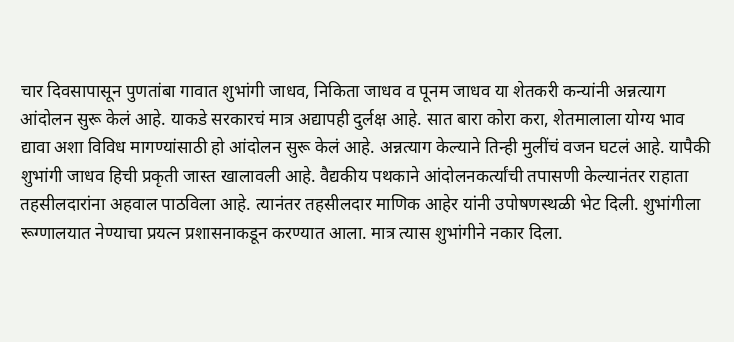चार दिवसापासून पुणतांबा गावात शुभांगी जाधव, निकिता जाधव व पूनम जाधव या शेतकरी कन्यांनी अन्नत्याग आंदोलन सुरू केलं आहे. याकडे सरकारचं मात्र अद्यापही दुर्लक्ष आहे. सात बारा कोरा करा, शेतमालाला योग्य भाव द्यावा अशा विविध मागण्यांसाठी हो आंदोलन सुरू केलं आहे. अन्नत्याग केल्याने तिन्ही मुलींचं वजन घटलं आहे. यापैकी शुभांगी जाधव हिची प्रकृती जास्त खालावली आहे. वैद्यकीय पथकाने आंदोलनकर्त्यांची तपासणी केल्यानंतर राहाता तहसीलदारांना अहवाल पाठविला आहे. त्यानंतर तहसीलदार माणिक आहेर यांनी उपोषणस्थळी भेट दिली. शुभांगीला रूग्णालयात नेण्याचा प्रयत्न प्रशासनाकडून करण्यात आला. मात्र त्यास शुभांगीने नकार दिला.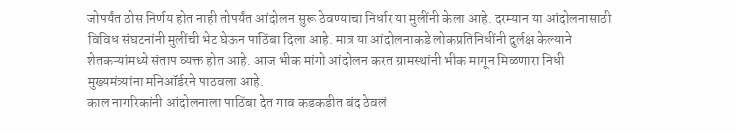जोपर्यंत ठोस निर्णय होत नाही तोपर्यंत आंदोलन सुरू ठेवण्याचा निर्धार या मुलींनी केला आहे. दरम्यान या आंदोलनासाठी विविध संघटनांनी मुलींची भेट घेऊन पाठिंबा दिला आहे. मात्र या आंदोलनाकडे लोकप्रतिनिधींनी दुर्लक्ष केल्याने शेतकऱ्यांमध्ये संताप व्यक्त होत आहे. आज भीक मांगो आंदोलन करत ग्रामस्थांनी भीक मागून मिळणारा निधी मुख्यमंत्र्यांना मनिऑर्डरने पाठवला आहे.
काल नागरिकांनी आंदोलनाला पाठिंबा देत गाव कडकडीत बंद ठेवलं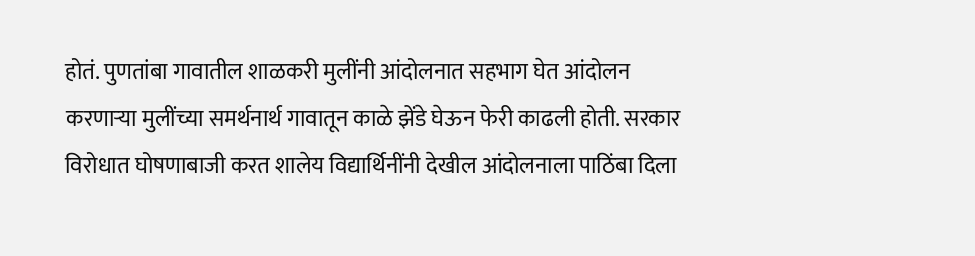होतं. पुणतांबा गावातील शाळकरी मुलींनी आंदोलनात सहभाग घेत आंदोलन करणाऱ्या मुलींच्या समर्थनार्थ गावातून काळे झेंडे घेऊन फेरी काढली होती. सरकार विरोधात घोषणाबाजी करत शालेय विद्यार्थिनींनी देखील आंदोलनाला पाठिंबा दिला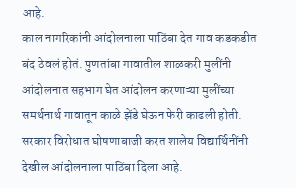आहे.
काल नागरिकांनी आंदोलनाला पाठिंबा देत गाव कडकडीत बंद ठेवलं होतं. पुणतांबा गावातील शाळकरी मुलींनी आंदोलनात सहभाग घेत आंदोलन करणाऱ्या मुलींच्या समर्थनार्थ गावातून काळे झेंडे घेऊन फेरी काढली होती. सरकार विरोधात घोषणाबाजी करत शालेय विद्यार्थिनींनी देखील आंदोलनाला पाठिंबा दिला आहे.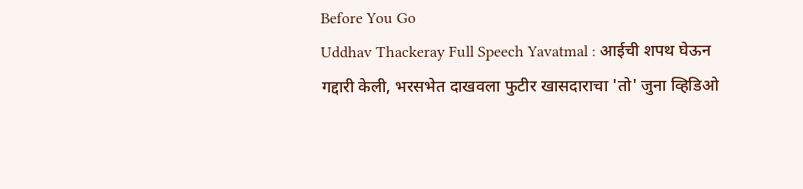Before You Go
Uddhav Thackeray Full Speech Yavatmal : आईची शपथ घेऊन गद्दारी केली, भरसभेत दाखवला फुटीर खासदाराचा 'तो' जुना व्हिडिओ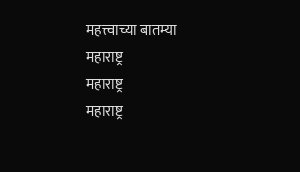महत्त्वाच्या बातम्या
महाराष्ट्र
महाराष्ट्र
महाराष्ट्र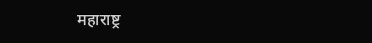महाराष्ट्र